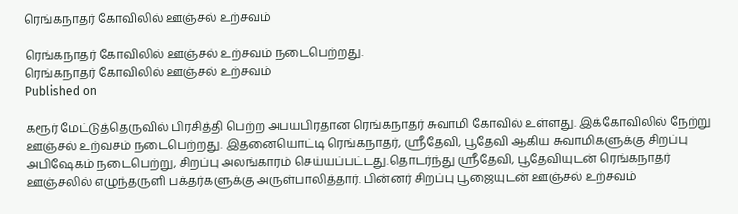ரெங்கநாதர் கோவிலில் ஊஞ்சல் உற்சவம்

ரெங்கநாதர் கோவிலில் ஊஞ்சல் உற்சவம் நடைபெற்றது.
ரெங்கநாதர் கோவிலில் ஊஞ்சல் உற்சவம்
Published on

கரூர் மேட்டுத்தெருவில் பிரசித்தி பெற்ற அபயபிரதான ரெங்கநாதர் சுவாமி கோவில் உள்ளது. இக்கோவிலில் நேற்று ஊஞ்சல் உற்வசம் நடைபெற்றது. இதனையொட்டி ரெங்கநாதர், ஸ்ரீதேவி, பூதேவி ஆகிய சுவாமிகளுக்கு சிறப்பு அபிஷேகம் நடைபெற்று, சிறப்பு அலங்காரம் செய்யப்பட்டது.தொடர்ந்து ஸ்ரீதேவி, பூதேவியுடன் ரெங்கநாதர் ஊஞ்சலில் எழுந்தருளி பக்தர்களுக்கு அருள்பாலித்தார். பின்னர் சிறப்பு பூஜையுடன் ஊஞ்சல் உற்சவம்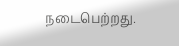நடைபெற்றது.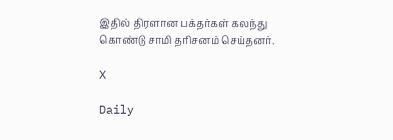இதில் திரளான பக்தர்கள் கலந்து கொண்டு சாமி தரிசனம் செய்தனர்.

X

Daily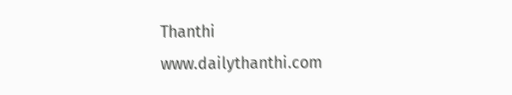Thanthi
www.dailythanthi.com